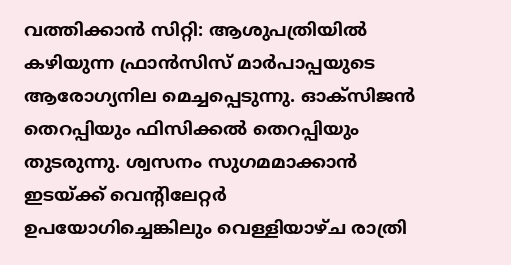വത്തിക്കാൻ സിറ്റി: ആശുപത്രിയിൽ കഴിയുന്ന ഫ്രാൻസിസ് മാർപാപ്പയുടെ ആരോഗ്യനില മെച്ചപ്പെടുന്നു. ഓക്സിജൻ തെറപ്പിയും ഫിസിക്കൽ തെറപ്പിയും തുടരുന്നു. ശ്വസനം സുഗമമാക്കാൻ ഇടയ്ക്ക് വെന്റിലേറ്റർ ഉപയോഗിച്ചെങ്കിലും വെള്ളിയാഴ്ച രാത്രി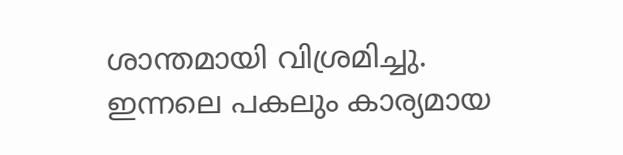ശാന്തമായി വിശ്രമിച്ചു. ഇന്നലെ പകലും കാര്യമായ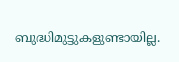ബുദ്ധിമുട്ടുകളുണ്ടായില്ല.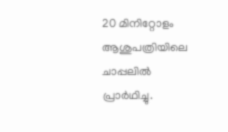20 മിനിറ്റോളം ആശുപത്രിയിലെ ചാപ്പലിൽ പ്രാർഥിച്ചു.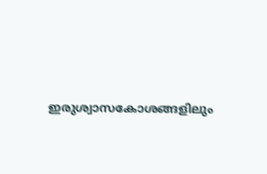ഇരുശ്വാസകോശങ്ങളിലും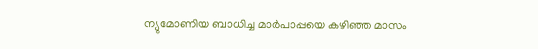ന്യുമോണിയ ബാധിച്ച മാർപാപ്പയെ കഴിഞ്ഞ മാസം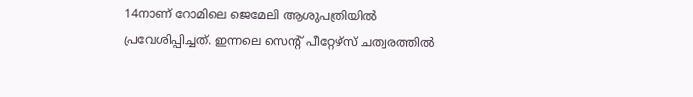14നാണ് റോമിലെ ജെമേലി ആശുപത്രിയിൽ പ്രവേശിപ്പിച്ചത്. ഇന്നലെ സെന്റ് പീറ്റേഴ്സ് ചത്വരത്തിൽ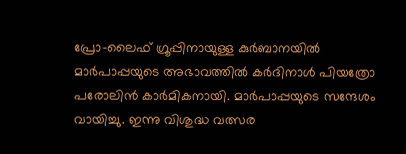പ്രോ–ലൈഫ് ഗ്രൂപ്പിനായുള്ള കുർബാനയിൽ മാർപാപ്പയുടെ അഭാവത്തിൽ കർദിനാൾ പിയത്രോ പരോലിൻ കാർമികനായി. മാർപാപ്പയുടെ സന്ദേശം വായിച്ചു. ഇന്നു വിശുദ്ധ വത്സര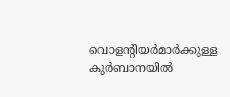വൊളന്റിയർമാർക്കുള്ള കുർബാനയിൽ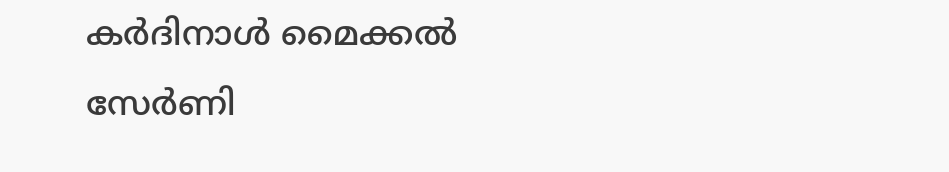കർദിനാൾ മൈക്കൽ സേർണി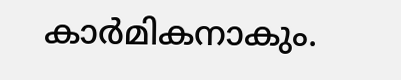കാർമികനാകും.